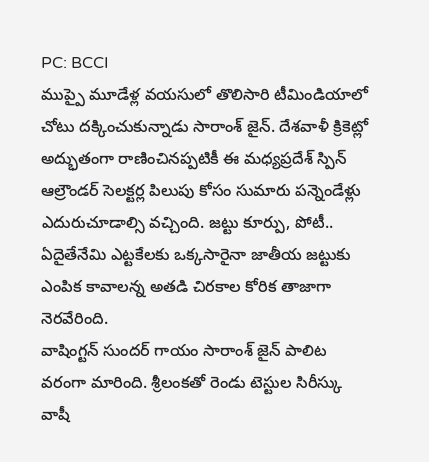PC: BCCI
ముప్పై మూడేళ్ల వయసులో తొలిసారి టీమిండియాలో చోటు దక్కించుకున్నాడు సారాంశ్ జైన్. దేశవాళీ క్రికెట్లో అద్భుతంగా రాణించినప్పటికీ ఈ మధ్యప్రదేశ్ స్పిన్ ఆల్రౌండర్ సెలక్టర్ల పిలుపు కోసం సుమారు పన్నెండేళ్లు ఎదురుచూడాల్సి వచ్చింది. జట్టు కూర్పు, పోటీ.. ఏదైతేనేమి ఎట్టకేలకు ఒక్కసారైనా జాతీయ జట్టుకు ఎంపిక కావాలన్న అతడి చిరకాల కోరిక తాజాగా నెరవేరింది.
వాషింగ్టన్ సుందర్ గాయం సారాంశ్ జైన్ పాలిట వరంగా మారింది. శ్రీలంకతో రెండు టెస్టుల సిరీస్కు వాషీ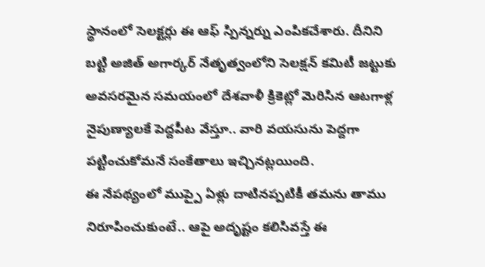స్థానంలో సెలక్టర్లు ఈ ఆఫ్ స్పిన్నర్ను ఎంపికచేశారు. దీనిని బట్టి అజిత్ అగార్కర్ నేతృత్వంలోని సెలక్షన్ కమిటీ జట్టుకు అవసరమైన సమయంలో దేశవాళీ క్రికెట్లో మెరిసిన ఆటగాళ్ల నైపుణ్యాలకే పెద్దపీట వేస్తూ.. వారి వయసును పెద్దగా పట్టించుకోమనే సంకేతాలు ఇచ్చినట్లయింది.
ఈ నేపథ్యంలో ముప్పై ఏళ్లు దాటినప్పటికీ తమను తాము నిరూపించుకుంటే.. ఆపై అదృష్టం కలిసివస్తే ఈ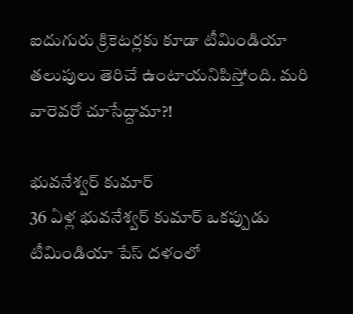ఐదుగురు క్రికెటర్లకు కూడా టీమిండియా తలుపులు తెరిచే ఉంటాయనిపిస్తోంది. మరి వారెవరో చూసేద్దామా?!

భువనేశ్వర్ కుమార్
36 ఏళ్ల భువనేశ్వర్ కుమార్ ఒకప్పుడు టీమిండియా పేస్ దళంలో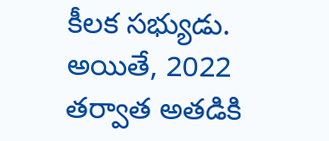కీలక సభ్యుడు. అయితే, 2022 తర్వాత అతడికి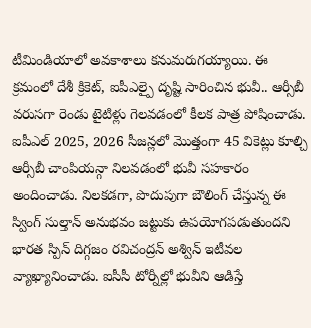టీమిండియాలో అవకాశాలు కనుమరుగయ్యాయి. ఈ క్రమంలో దేశీ క్రికెట్, ఐపీఎల్పై దృష్టి సారించిన భువీ.. ఆర్సీబీ వరుసగా రెండు టైటిళ్లు గెలవడంలో కీలక పాత్ర పోషించాడు.
ఐపీఎల్ 2025, 2026 సీజన్లలో మొత్తంగా 45 వికెట్లు కూల్చి ఆర్సీబీ చాంపియన్గా నిలవడంలో భువీ సహకారం అందించాడు. నిలకడగా, పొదుపుగా బౌలింగ్ చేస్తున్న ఈ స్వింగ్ సుల్తాన్ అనుభవం జట్టుకు ఉపయోగపడుతుందని భారత స్పిన్ దిగ్గజం రవిచంద్రన్ అశ్విన్ ఇటీవల వ్యాఖ్యానించాడు. ఐసీసీ టోర్నీల్లో భువీని ఆడిస్తే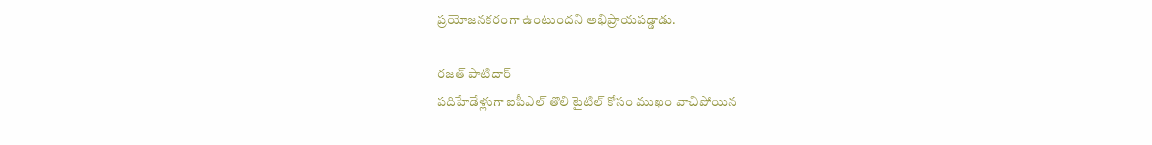ప్రయోజనకరంగా ఉంటుందని అభిప్రాయపడ్డాడు.

రజత్ పాటిదార్
పదిహేడేళ్లుగా ఐపీఎల్ తొలి టైటిల్ కోసం ముఖం వాచిపోయిన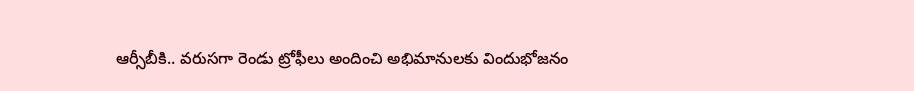ఆర్సీబీకి.. వరుసగా రెండు ట్రోఫీలు అందించి అభిమానులకు విందుభోజనం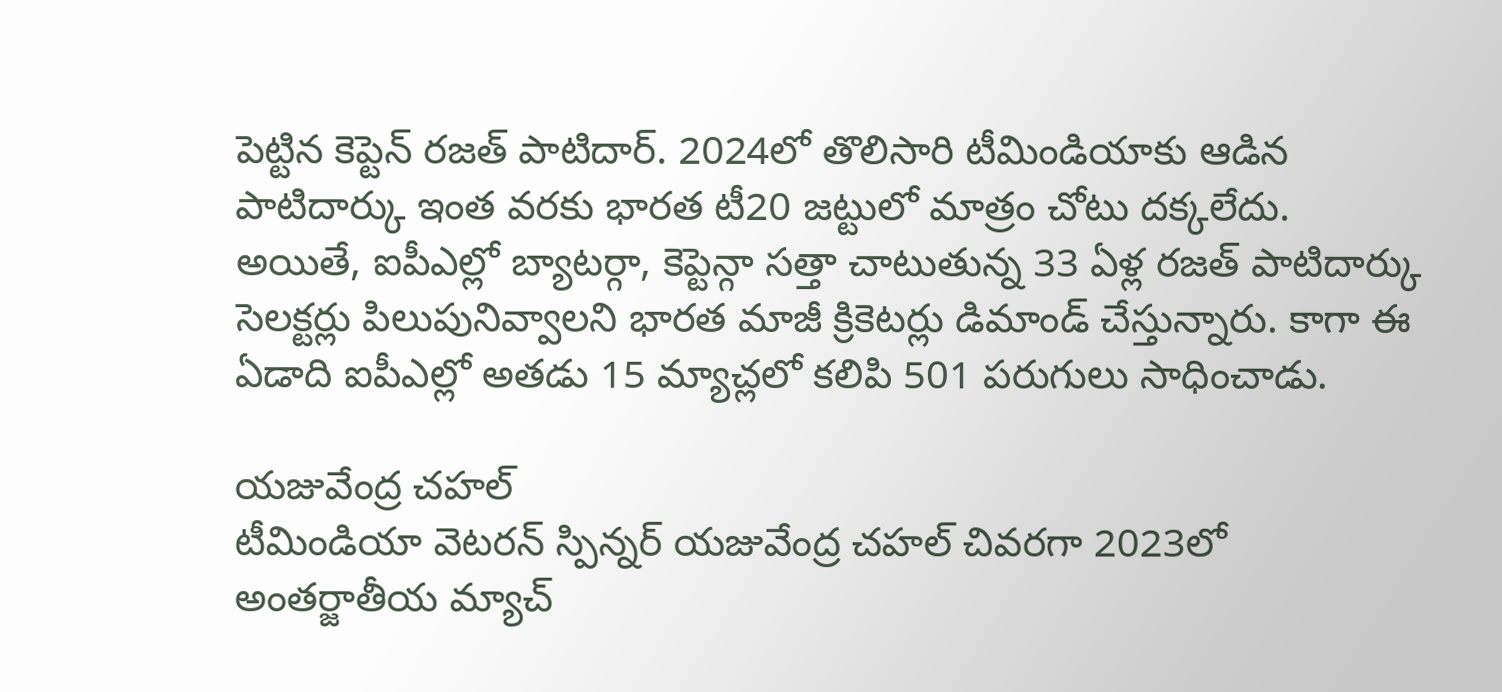పెట్టిన కెప్టెన్ రజత్ పాటిదార్. 2024లో తొలిసారి టీమిండియాకు ఆడిన పాటిదార్కు ఇంత వరకు భారత టీ20 జట్టులో మాత్రం చోటు దక్కలేదు.
అయితే, ఐపీఎల్లో బ్యాటర్గా, కెప్టెన్గా సత్తా చాటుతున్న 33 ఏళ్ల రజత్ పాటిదార్కు సెలక్టర్లు పిలుపునివ్వాలని భారత మాజీ క్రికెటర్లు డిమాండ్ చేస్తున్నారు. కాగా ఈ ఏడాది ఐపీఎల్లో అతడు 15 మ్యాచ్లలో కలిపి 501 పరుగులు సాధించాడు.

యజువేంద్ర చహల్
టీమిండియా వెటరన్ స్పిన్నర్ యజువేంద్ర చహల్ చివరగా 2023లో అంతర్జాతీయ మ్యాచ్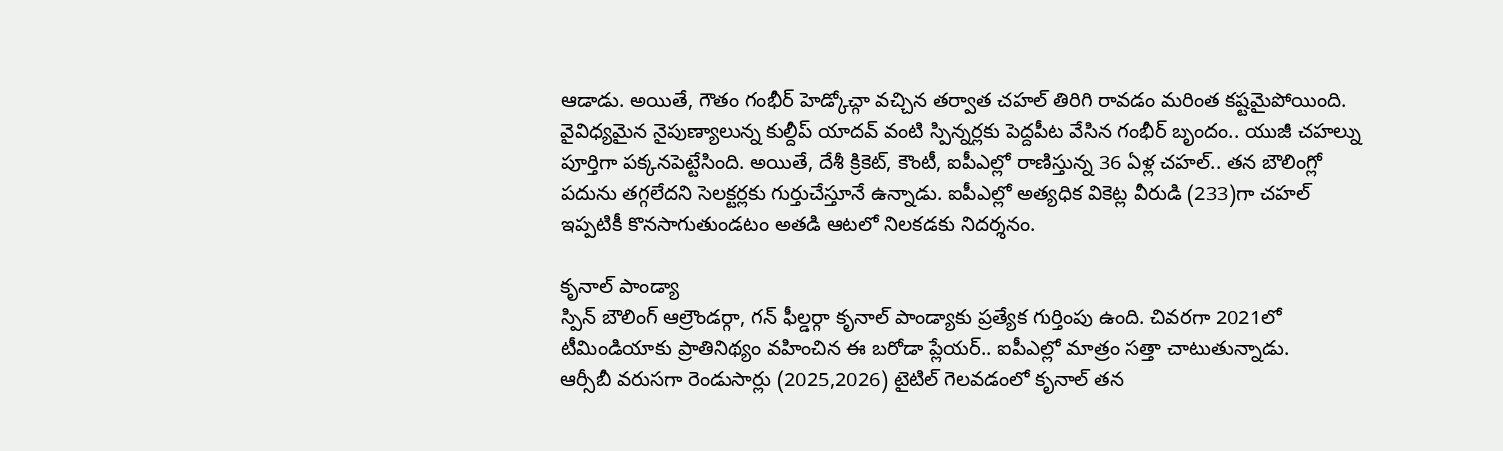ఆడాడు. అయితే, గౌతం గంభీర్ హెడ్కోచ్గా వచ్చిన తర్వాత చహల్ తిరిగి రావడం మరింత కష్టమైపోయింది.
వైవిధ్యమైన నైపుణ్యాలున్న కుల్దీప్ యాదవ్ వంటి స్పిన్నర్లకు పెద్దపీట వేసిన గంభీర్ బృందం.. యుజీ చహల్ను పూర్తిగా పక్కనపెట్టేసింది. అయితే, దేశీ క్రికెట్, కౌంటీ, ఐపీఎల్లో రాణిస్తున్న 36 ఏళ్ల చహల్.. తన బౌలింగ్లో పదును తగ్గలేదని సెలక్టర్లకు గుర్తుచేస్తూనే ఉన్నాడు. ఐపీఎల్లో అత్యధిక వికెట్ల వీరుడి (233)గా చహల్ ఇప్పటికీ కొనసాగుతుండటం అతడి ఆటలో నిలకడకు నిదర్శనం.

కృనాల్ పాండ్యా
స్పిన్ బౌలింగ్ ఆల్రౌండర్గా, గన్ ఫీల్డర్గా కృనాల్ పాండ్యాకు ప్రత్యేక గుర్తింపు ఉంది. చివరగా 2021లో టీమిండియాకు ప్రాతినిథ్యం వహించిన ఈ బరోడా ప్లేయర్.. ఐపీఎల్లో మాత్రం సత్తా చాటుతున్నాడు.
ఆర్సీబీ వరుసగా రెండుసార్లు (2025,2026) టైటిల్ గెలవడంలో కృనాల్ తన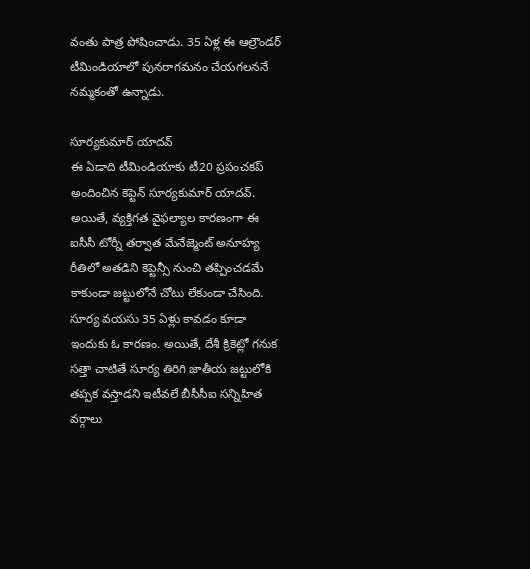వంతు పాత్ర పోషించాడు. 35 ఏళ్ల ఈ ఆల్రౌండర్ టీమిండియాలో పునరాగమనం చేయగలననే నమ్మకంతో ఉన్నాడు.

సూర్యకుమార్ యాదవ్
ఈ ఏడాది టీమిండియాకు టీ20 ప్రపంచకప్ అందించిన కెప్టెన్ సూర్యకుమార్ యాదవ్. అయితే, వ్యక్తిగత వైఫల్యాల కారణంగా ఈ ఐసీసీ టోర్నీ తర్వాత మేనేజ్మెంట్ అనూహ్య రీతిలో అతడిని కెప్టెన్సీ నుంచి తప్పించడమే కాకుండా జట్టులోనే చోటు లేకుండా చేసింది.
సూర్య వయసు 35 ఏళ్లు కావడం కూడా ఇందుకు ఓ కారణం. అయితే, దేశీ క్రికెట్లో గనుక సత్తా చాటితే సూర్య తిరిగి జాతీయ జట్టులోకి తప్పక వస్తాడని ఇటీవలే బీసీసీఐ సన్నిహిత వర్గాలు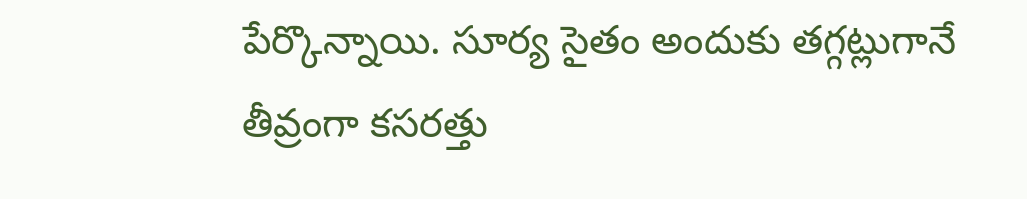పేర్కొన్నాయి. సూర్య సైతం అందుకు తగ్గట్లుగానే తీవ్రంగా కసరత్తు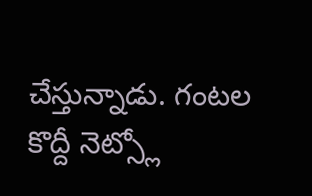చేస్తున్నాడు. గంటల కొద్దీ నెట్స్లో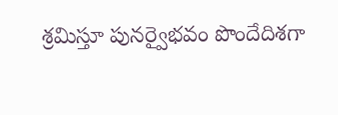శ్రమిస్తూ పునర్వైభవం పొందేదిశగా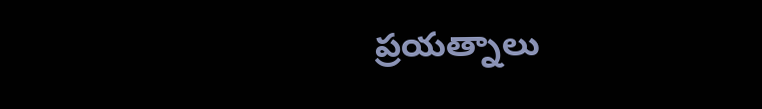ప్రయత్నాలు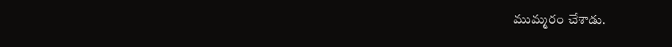ముమ్మరం చేశాడు.